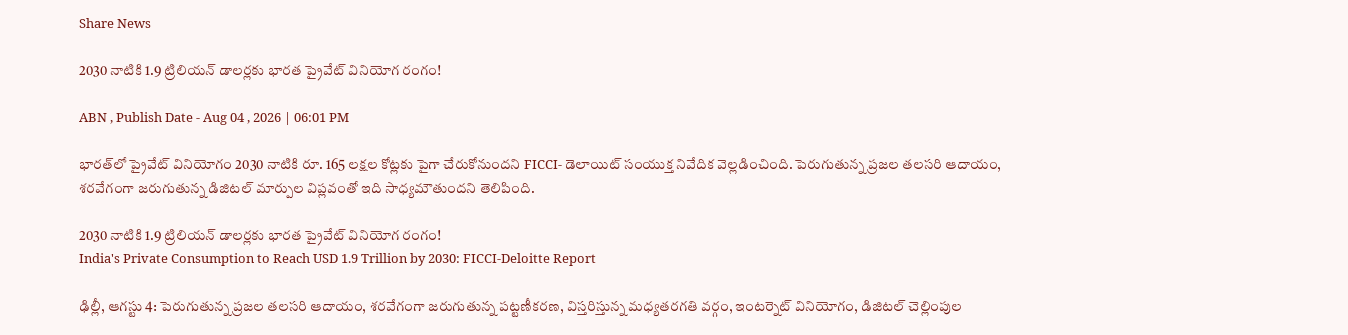Share News

2030 నాటికి 1.9 ట్రిలియన్ డాలర్లకు భారత ప్రైవేట్ వినియోగ రంగం!

ABN , Publish Date - Aug 04 , 2026 | 06:01 PM

భారత్‌లో ప్రైవేట్ వినియోగం 2030 నాటికి రూ. 165 లక్షల కోట్లకు పైగా చేరుకోనుందని FICCI- డెలాయిట్ సంయుక్త నివేదిక వెల్లడించింది. పెరుగుతున్న ప్రజల తలసరి ఆదాయం, శరవేగంగా జరుగుతున్న డిజిటల్ మార్పుల విప్లవంతో ఇది సాధ్యమౌతుందని తెలిపింది.

2030 నాటికి 1.9 ట్రిలియన్ డాలర్లకు భారత ప్రైవేట్ వినియోగ రంగం!
India's Private Consumption to Reach USD 1.9 Trillion by 2030: FICCI-Deloitte Report

ఢిల్లీ, ఆగస్టు 4: పెరుగుతున్న ప్రజల తలసరి ఆదాయం, శరవేగంగా జరుగుతున్న పట్టణీకరణ, విస్తరిస్తున్న మధ్యతరగతి వర్గం, ఇంటర్నెట్ వినియోగం, డిజిటల్ చెల్లింపుల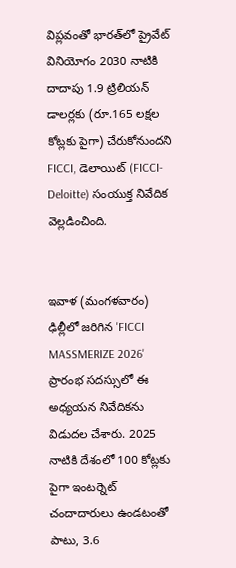విప్లవంతో భారత్‌లో ప్రైవేట్ వినియోగం 2030 నాటికి దాదాపు 1.9 ట్రిలియన్ డాలర్లకు (రూ.165 లక్షల కోట్లకు పైగా) చేరుకోనుందని FICCI, డెలాయిట్ (FICCI-Deloitte) సంయుక్త నివేదిక వెల్లడించింది.


ఇవాళ (మంగళవారం) ఢిల్లీలో జరిగిన 'FICCI MASSMERIZE 2026' ప్రారంభ సదస్సులో ఈ అధ్యయన నివేదికను విడుదల చేశారు. 2025 నాటికి దేశంలో 100 కోట్లకు పైగా ఇంటర్నెట్ చందాదారులు ఉండటంతో పాటు, 3.6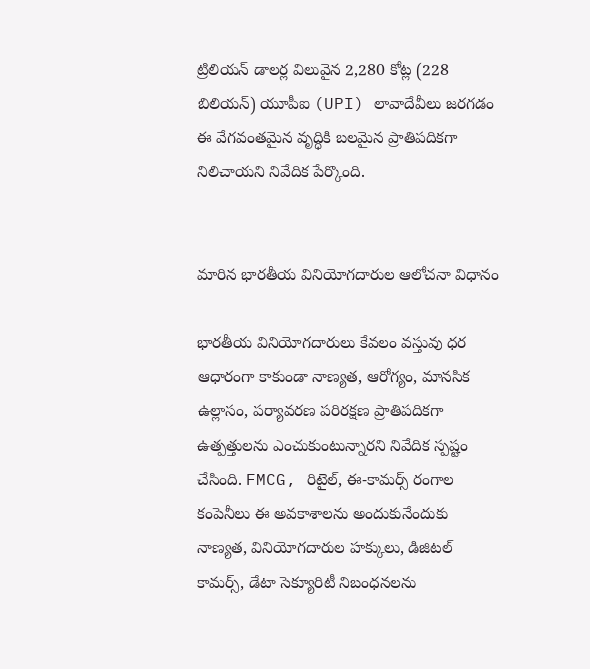ట్రిలియన్ డాలర్ల విలువైన 2,280 కోట్ల (228 బిలియన్) యూపీఐ (UPI) లావాదేవీలు జరగడం ఈ వేగవంతమైన వృద్ధికి బలమైన ప్రాతిపదికగా నిలిచాయని నివేదిక పేర్కొంది.


మారిన భారతీయ వినియోగదారుల ఆలోచనా విధానం

భారతీయ వినియోగదారులు కేవలం వస్తువు ధర ఆధారంగా కాకుండా నాణ్యత, ఆరోగ్యం, మానసిక ఉల్లాసం, పర్యావరణ పరిరక్షణ ప్రాతిపదికగా ఉత్పత్తులను ఎంచుకుంటున్నారని నివేదిక స్పష్టం చేసింది. FMCG, రిటైల్, ఈ-కామర్స్ రంగాల కంపెనీలు ఈ అవకాశాలను అందుకునేందుకు నాణ్యత, వినియోగదారుల హక్కులు, డిజిటల్ కామర్స్, డేటా సెక్యూరిటీ నిబంధనలను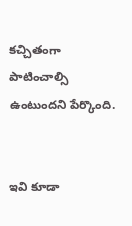కచ్చితంగా పాటించాల్సి ఉంటుందని పేర్కొంది.


ఇవి కూడా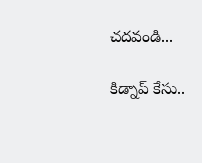చదవండి...

కిడ్నాప్ కేసు..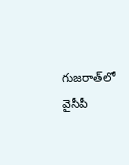గుజరాత్‌‌లో వైసీపీ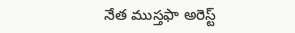నేత ముస్తఫా అరెస్ట్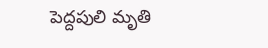పెద్దపులి మృతి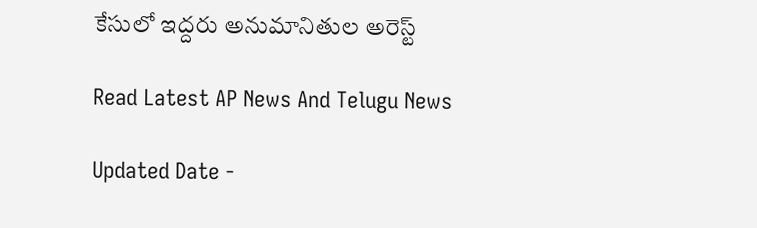కేసులో ఇద్దరు అనుమానితుల అరెస్ట్

Read Latest AP News And Telugu News

Updated Date -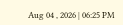Aug 04 , 2026 | 06:25 PM